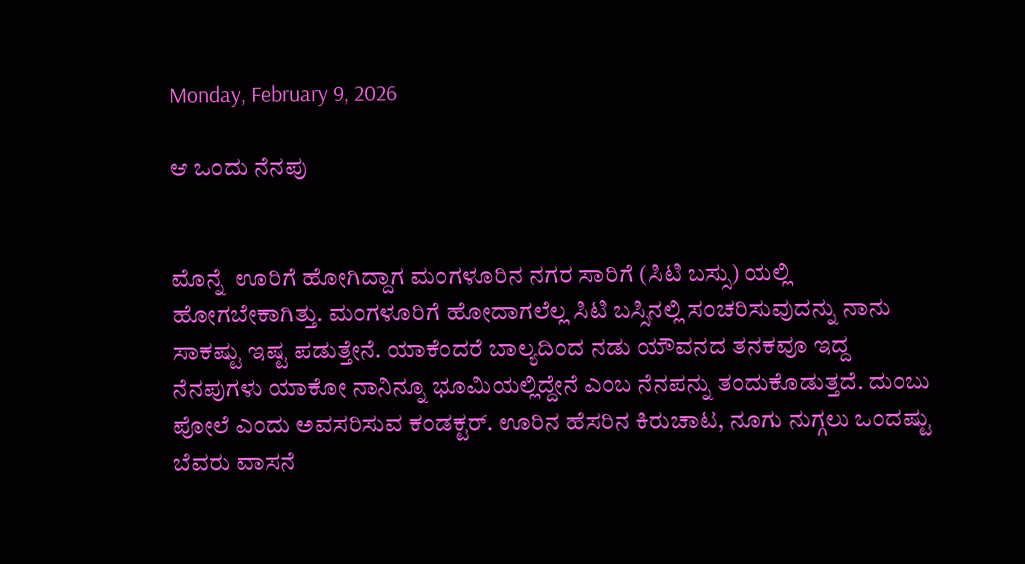Monday, February 9, 2026

ಆ ಒಂದು ನೆನಪು


ಮೊನ್ನೆ  ಊರಿಗೆ ಹೋಗಿದ್ದಾಗ ಮಂಗಳೂರಿನ ನಗರ ಸಾರಿಗೆ (ಸಿಟಿ ಬಸ್ಸು) ಯಲ್ಲಿ ಹೋಗಬೇಕಾಗಿತ್ತು. ಮಂಗಳೂರಿಗೆ ಹೋದಾಗಲೆಲ್ಲ ಸಿಟಿ ಬಸ್ಸಿನಲ್ಲಿ ಸಂಚರಿಸುವುದನ್ನು ನಾನು ಸಾಕಷ್ಟು ಇಷ್ಟ ಪಡುತ್ತೇನೆ. ಯಾಕೆಂದರೆ ಬಾಲ್ಯದಿಂದ ನಡು ಯೌವನದ ತನಕವೂ ಇದ್ದ ನೆನಪುಗಳು ಯಾಕೋ ನಾನಿನ್ನೂ ಭೂಮಿಯಲ್ಲಿದ್ದೇನೆ ಎಂಬ ನೆನಪನ್ನು ತಂದುಕೊಡುತ್ತದೆ. ದುಂಬು ಪೋಲೆ ಎಂದು ಅವಸರಿಸುವ ಕಂಡಕ್ಟರ್. ಊರಿನ ಹೆಸರಿನ ಕಿರುಚಾಟ, ನೂಗು ನುಗ್ಗಲು ಒಂದಷ್ಟು ಬೆವರು ವಾಸನೆ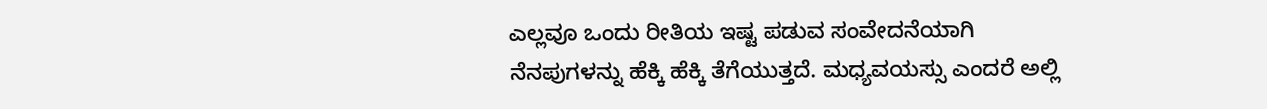ಎಲ್ಲವೂ ಒಂದು ರೀತಿಯ ಇಷ್ಟ ಪಡುವ ಸಂವೇದನೆಯಾಗಿ ನೆನಪುಗಳನ್ನು ಹೆಕ್ಕಿ ಹೆಕ್ಕಿ ತೆಗೆಯುತ್ತದೆ. ಮಧ್ಯವಯಸ್ಸು ಎಂದರೆ ಅಲ್ಲಿ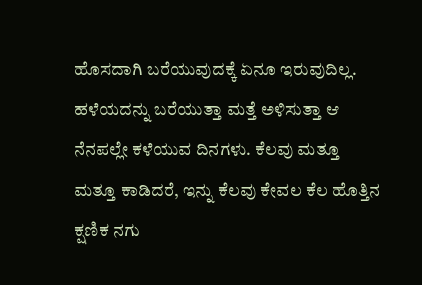ಹೊಸದಾಗಿ ಬರೆಯುವುದಕ್ಕೆ ಏನೂ ಇರುವುದಿಲ್ಲ. ಹಳೆಯದನ್ನು ಬರೆಯುತ್ತಾ ಮತ್ತೆ ಅಳಿಸುತ್ತಾ ಆ ನೆನಪಲ್ಲೇ ಕಳೆಯುವ ದಿನಗಳು. ಕೆಲವು ಮತ್ತೂ ಮತ್ತೂ ಕಾಡಿದರೆ, ಇನ್ನು ಕೆಲವು ಕೇವಲ ಕೆಲ ಹೊತ್ತಿನ ಕ್ಷಣಿಕ ನಗು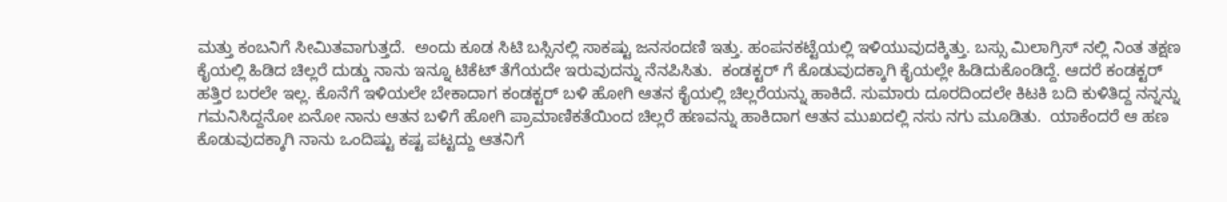ಮತ್ತು ಕಂಬನಿಗೆ ಸೀಮಿತವಾಗುತ್ತದೆ.  ಅಂದು ಕೂಡ ಸಿಟಿ ಬಸ್ಸಿನಲ್ಲಿ ಸಾಕಷ್ಟು ಜನಸಂದಣಿ ಇತ್ತು. ಹಂಪನಕಟ್ಟೆಯಲ್ಲಿ ಇಳಿಯುವುದಕ್ಕಿತ್ತು. ಬಸ್ಸು ಮಿಲಾಗ್ರಿಸ್ ನಲ್ಲಿ ನಿಂತ ತಕ್ಷಣ ಕೈಯಲ್ಲಿ ಹಿಡಿದ ಚಿಲ್ಲರೆ ದುಡ್ಡು ನಾನು ಇನ್ನೂ ಟಿಕೆಟ್ ತೆಗೆಯದೇ ಇರುವುದನ್ನು ನೆನಪಿಸಿತು.  ಕಂಡಕ್ಟರ್ ಗೆ ಕೊಡುವುದಕ್ಕಾಗಿ ಕೈಯಲ್ಲೇ ಹಿಡಿದುಕೊಂಡಿದ್ದೆ. ಆದರೆ ಕಂಡಕ್ಟರ್ ಹತ್ತಿರ ಬರಲೇ ಇಲ್ಲ. ಕೊನೆಗೆ ಇಳಿಯಲೇ ಬೇಕಾದಾಗ ಕಂಡಕ್ಟರ್ ಬಳಿ ಹೋಗಿ ಆತನ ಕೈಯಲ್ಲಿ ಚಿಲ್ಲರೆಯನ್ನು ಹಾಕಿದೆ. ಸುಮಾರು ದೂರದಿಂದಲೇ ಕಿಟಕಿ ಬದಿ ಕುಳಿತಿದ್ದ ನನ್ನನ್ನು ಗಮನಿಸಿದ್ದನೋ ಏನೋ ನಾನು ಆತನ ಬಳಿಗೆ ಹೋಗಿ ಪ್ರಾಮಾಣಿಕತೆಯಿಂದ ಚಿಲ್ಲರೆ ಹಣವನ್ನು ಹಾಕಿದಾಗ ಆತನ ಮುಖದಲ್ಲಿ ನಸು ನಗು ಮೂಡಿತು.  ಯಾಕೆಂದರೆ ಆ ಹಣ ಕೊಡುವುದಕ್ಕಾಗಿ ನಾನು ಒಂದಿಷ್ಟು ಕಷ್ಟ ಪಟ್ಟದ್ದು ಆತನಿಗೆ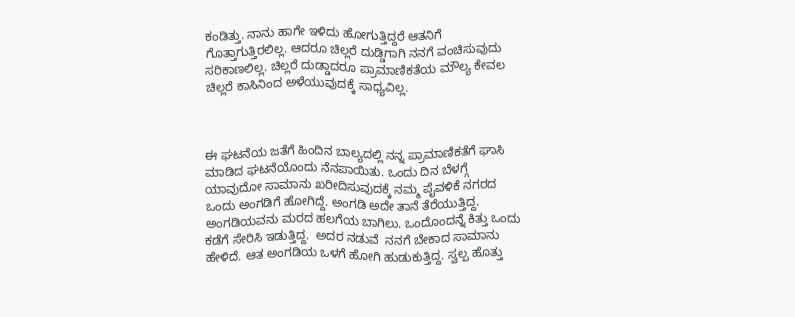ಕಂಡಿತ್ತು. ನಾನು ಹಾಗೇ ಇಳಿದು ಹೋಗುತ್ತಿದ್ದರೆ ಆತನಿಗೆ ಗೊತ್ತಾಗುತ್ತಿರಲಿಲ್ಲ. ಆದರೂ ಚಿಲ್ಲರೆ ದುಡ್ಡಿಗಾಗಿ ನನಗೆ ವಂಚಿಸುವುದು ಸರಿಕಾಣಲಿಲ್ಲ. ಚಿಲ್ಲರೆ ದುಡ್ಡಾದರೂ ಪ್ರಾಮಾಣಿಕತೆಯ ಮೌಲ್ಯ ಕೇವಲ ಚಿಲ್ಲರೆ ಕಾಸಿನಿಂದ ಅಳೆಯುವುದಕ್ಕೆ ಸಾಧ್ಯವಿಲ್ಲ.



ಈ ಘಟನೆಯ ಜತೆಗೆ ಹಿಂದಿನ ಬಾಲ್ಯದಲ್ಲಿ ನನ್ನ ಪ್ರಾಮಾಣಿಕತೆಗೆ ಘಾಸಿ ಮಾಡಿದ ಘಟನೆಯೊಂದು ನೆನಪಾಯಿತು. ಒಂದು ದಿನ ಬೆಳಗ್ಗೆ ಯಾವುದೋ ಸಾಮಾನು ಖರೀದಿಸುವುದಕ್ಕೆ ನಮ್ಮ ಪೈವಳಿಕೆ ನಗರದ  ಒಂದು ಅಂಗಡಿಗೆ ಹೋಗಿದ್ದೆ. ಅಂಗಡಿ ಅದೇ ತಾನೆ ತೆರೆಯುತ್ತಿದ್ದ. ಅಂಗಡಿಯವನು ಮರದ ಹಲಗೆಯ ಬಾಗಿಲು. ಒಂದೊಂದನ್ನೆ ಕಿತ್ತು ಒಂದು ಕಡೆಗೆ ಸೇರಿಸಿ ಇಡುತ್ತಿದ್ದ.  ಅದರ ನಡುವೆ  ನನಗೆ ಬೇಕಾದ ಸಾಮಾನು ಹೇಳಿದೆ. ಆತ ಅಂಗಡಿಯ ಒಳಗೆ ಹೋಗಿ ಹುಡುಕುತ್ತಿದ್ದ. ಸ್ವಲ್ಪ ಹೊತ್ತು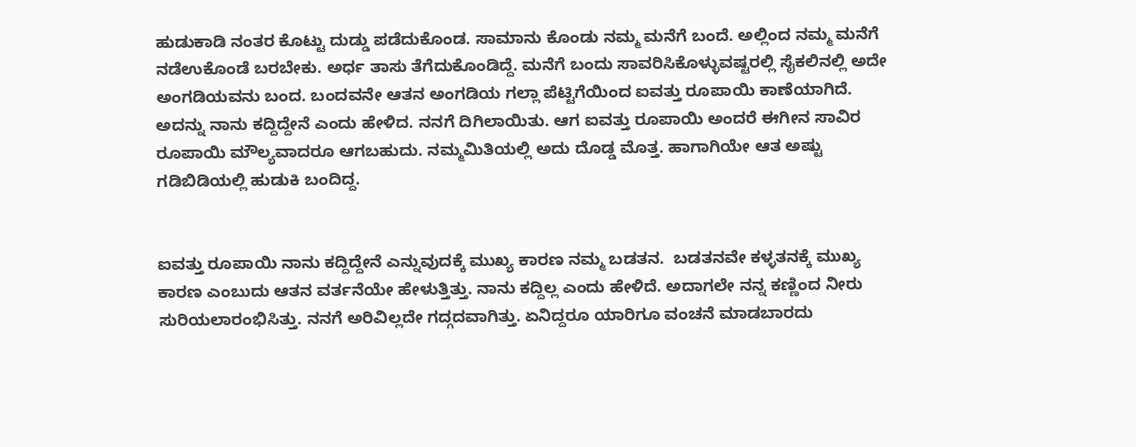ಹುಡುಕಾಡಿ ನಂತರ ಕೊಟ್ಟು ದುಡ್ಡು ಪಡೆದುಕೊಂಡ. ಸಾಮಾನು ಕೊಂಡು ನಮ್ಮ ಮನೆಗೆ ಬಂದೆ. ಅಲ್ಲಿಂದ ನಮ್ಮ ಮನೆಗೆ ನಡೆಉಕೊಂಡೆ ಬರಬೇಕು. ಅರ್ಧ ತಾಸು ತೆಗೆದುಕೊಂಡಿದ್ದೆ. ಮನೆಗೆ ಬಂದು ಸಾವರಿಸಿಕೊಳ್ಳುವಷ್ಟರಲ್ಲಿ ಸೈಕಲಿನಲ್ಲಿ ಅದೇ ಅಂಗಡಿಯವನು ಬಂದ. ಬಂದವನೇ ಆತನ ಅಂಗಡಿಯ ಗಲ್ಲಾ ಪೆಟ್ಟಿಗೆಯಿಂದ ಐವತ್ತು ರೂಪಾಯಿ ಕಾಣೆಯಾಗಿದೆ. ಅದನ್ನು ನಾನು ಕದ್ದಿದ್ದೇನೆ ಎಂದು ಹೇಳಿದ. ನನಗೆ ದಿಗಿಲಾಯಿತು. ಆಗ ಐವತ್ತು ರೂಪಾಯಿ ಅಂದರೆ ಈಗೀನ ಸಾವಿರ ರೂಪಾಯಿ ಮೌಲ್ಯವಾದರೂ ಆಗಬಹುದು. ನಮ್ಮಮಿತಿಯಲ್ಲಿ ಅದು ದೊಡ್ಡ ಮೊತ್ತ. ಹಾಗಾಗಿಯೇ ಆತ ಅಷ್ಟು ಗಡಿಬಿಡಿಯಲ್ಲಿ ಹುಡುಕಿ ಬಂದಿದ್ದ.


ಐವತ್ತು ರೂಪಾಯಿ ನಾನು ಕದ್ದಿದ್ದೇನೆ ಎನ್ನುವುದಕ್ಕೆ ಮುಖ್ಯ ಕಾರಣ ನಮ್ಮ ಬಡತನ.  ಬಡತನವೇ ಕಳ್ಳತನಕ್ಕೆ ಮುಖ್ಯ ಕಾರಣ ಎಂಬುದು ಆತನ ವರ್ತನೆಯೇ ಹೇಳುತ್ತಿತ್ತು. ನಾನು ಕದ್ದಿಲ್ಲ ಎಂದು ಹೇಳಿದೆ. ಅದಾಗಲೇ ನನ್ನ ಕಣ್ಣಿಂದ ನೀರು ಸುರಿಯಲಾರಂಭಿಸಿತ್ತು. ನನಗೆ ಅರಿವಿಲ್ಲದೇ ಗದ್ಗದವಾಗಿತ್ತು. ಏನಿದ್ದರೂ ಯಾರಿಗೂ ವಂಚನೆ ಮಾಡಬಾರದು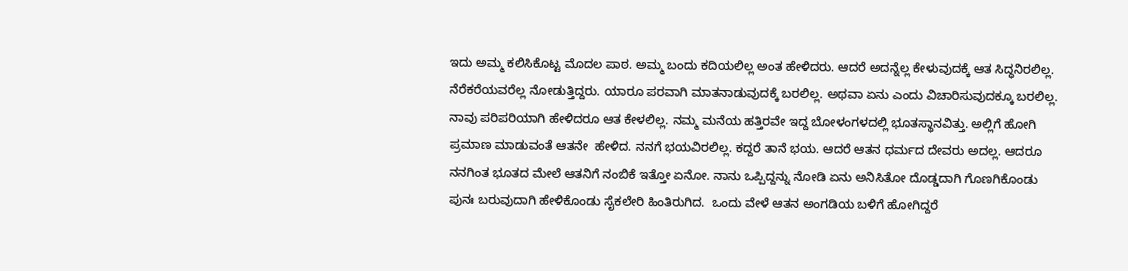ಇದು ಅಮ್ಮ ಕಲಿಸಿಕೊಟ್ಟ ಮೊದಲ ಪಾಠ. ಅಮ್ಮ ಬಂದು ಕದಿಯಲಿಲ್ಲ ಅಂತ ಹೇಳಿದರು. ಆದರೆ ಅದನ್ನೆಲ್ಲ ಕೇಳುವುದಕ್ಕೆ ಆತ ಸಿದ್ಧನಿರಲಿಲ್ಲ. ನೆರೆಕರೆಯವರೆಲ್ಲ ನೋಡುತ್ತಿದ್ದರು. ಯಾರೂ ಪರವಾಗಿ ಮಾತನಾಡುವುದಕ್ಕೆ ಬರಲಿಲ್ಲ. ಅಥವಾ ಏನು ಎಂದು ವಿಚಾರಿಸುವುದಕ್ಕೂ ಬರಲಿಲ್ಲ. ನಾವು ಪರಿಪರಿಯಾಗಿ ಹೇಳಿದರೂ ಆತ ಕೇಳಲಿಲ್ಲ. ನಮ್ಮ ಮನೆಯ ಹತ್ತಿರವೇ ಇದ್ದ ಬೋಳಂಗಳದಲ್ಲಿ ಭೂತಸ್ಥಾನವಿತ್ತು. ಅಲ್ಲಿಗೆ ಹೋಗಿ ಪ್ರಮಾಣ ಮಾಡುವಂತೆ ಆತನೇ  ಹೇಳಿದ. ನನಗೆ ಭಯವಿರಲಿಲ್ಲ. ಕದ್ದರೆ ತಾನೆ ಭಯ. ಆದರೆ ಆತನ ಧರ್ಮದ ದೇವರು ಅದಲ್ಲ. ಆದರೂ ನನಗಿಂತ ಭೂತದ ಮೇಲೆ ಆತನಿಗೆ ನಂಬಿಕೆ ಇತ್ತೋ ಏನೋ. ನಾನು ಒಪ್ಪಿದ್ದನ್ನು ನೋಡಿ ಏನು ಅನಿಸಿತೋ ದೊಡ್ಡದಾಗಿ ಗೊಣಗಿಕೊಂಡು ಪುನಃ ಬರುವುದಾಗಿ ಹೇಳಿಕೊಂಡು ಸೈಕಲೇರಿ ಹಿಂತಿರುಗಿದ.  ಒಂದು ವೇಳೆ ಆತನ ಅಂಗಡಿಯ ಬಳಿಗೆ ಹೋಗಿದ್ದರೆ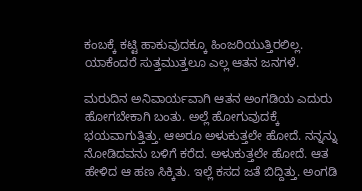ಕಂಬಕ್ಕೆ ಕಟ್ಟಿ ಹಾಕುವುದಕ್ಕೂ ಹಿಂಜರಿಯುತ್ತಿರಲಿಲ್ಲ. ಯಾಕೆಂದರೆ ಸುತ್ತಮುತ್ತಲೂ ಎಲ್ಲ ಆತನ ಜನಗಳೆ.

ಮರುದಿನ ಅನಿವಾರ್ಯವಾಗಿ ಆತನ ಅಂಗಡಿಯ ಎದುರು ಹೋಗಬೇಕಾಗಿ ಬಂತು. ಅಲ್ಲೆ ಹೋಗುವುದಕ್ಕೆ ಭಯವಾಗುತ್ತಿತ್ತು. ಆಅರೂ ಅಳುಕುತ್ತಲೇ ಹೋದೆ. ನನ್ನನ್ನು ನೋಡಿದವನು ಬಳಿಗೆ ಕರೆದ. ಅಳುಕುತ್ತಲೇ ಹೋದೆ. ಆತ ಹೇಳಿದ ಆ ಹಣ ಸಿಕ್ಕಿತು. ಇಲ್ಲೆ ಕಸದ ಜತೆ ಬಿದ್ದಿತ್ತು. ಅಂಗಡಿ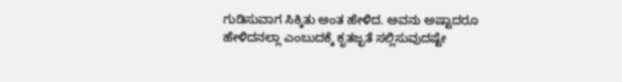ಗುಡಿಸುವಾಗ ಸಿಕ್ಕಿತು ಅಂತ ಹೇಳಿದ. ಅವನು ಅಷ್ಟಾದರೂ ಹೇಳಿದನಲ್ಲಾ ಎಂಬುದಕ್ಕೆ ಕೃತಜ್ಛತೆ ಸಲ್ಲಿಸುವುದಷ್ಟೇ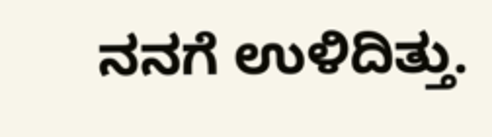ನನಗೆ ಉಳಿದಿತ್ತು.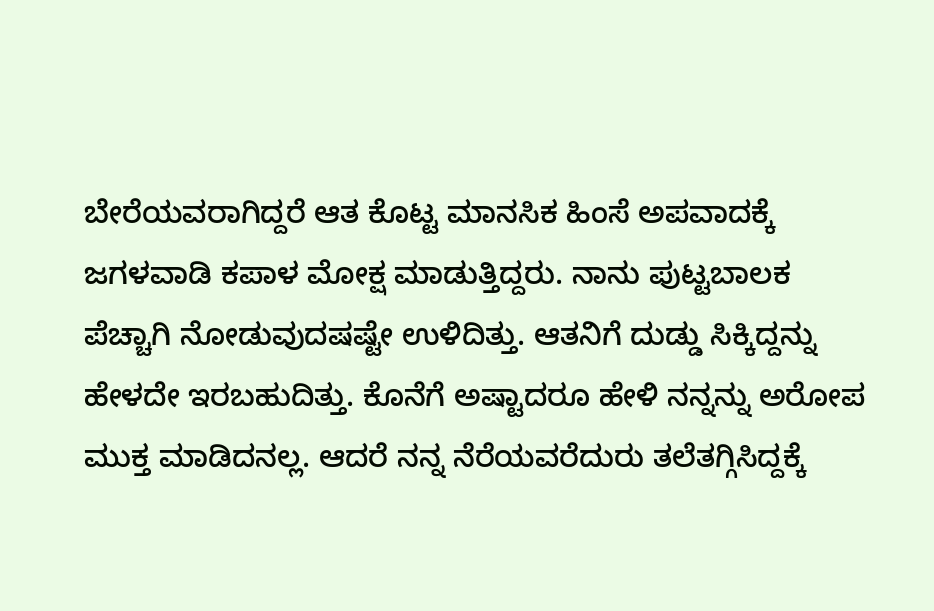ಬೇರೆಯವರಾಗಿದ್ದರೆ ಆತ ಕೊಟ್ಟ ಮಾನಸಿಕ ಹಿಂಸೆ ಅಪವಾದಕ್ಕೆ ಜಗಳವಾಡಿ ಕಪಾಳ ಮೋಕ್ಷ ಮಾಡುತ್ತಿದ್ದರು. ನಾನು ಪುಟ್ಟಬಾಲಕ ಪೆಚ್ಚಾಗಿ ನೋಡುವುದಷಷ್ಟೇ ಉಳಿದಿತ್ತು. ಆತನಿಗೆ ದುಡ್ಡು ಸಿಕ್ಕಿದ್ದನ್ನು ಹೇಳದೇ ಇರಬಹುದಿತ್ತು. ಕೊನೆಗೆ ಅಷ್ಟಾದರೂ ಹೇಳಿ ನನ್ನನ್ನು ಅರೋಪ ಮುಕ್ತ ಮಾಡಿದನಲ್ಲ. ಆದರೆ ನನ್ನ ನೆರೆಯವರೆದುರು ತಲೆತಗ್ಗಿಸಿದ್ದಕ್ಕೆ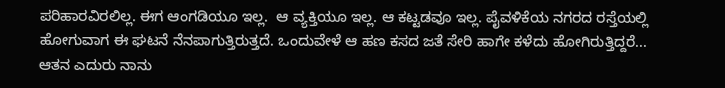ಪರಿಹಾರವಿರಲಿಲ್ಲ. ಈಗ ಆಂಗಡಿಯೂ ಇಲ್ಲ.  ಆ ವ್ಯಕ್ತಿಯೂ ಇಲ್ಲ. ಆ ಕಟ್ಟಡವೂ ಇಲ್ಲ. ಪೈವಳಿಕೆಯ ನಗರದ ರಸ್ತೆಯಲ್ಲಿ ಹೋಗುವಾಗ ಈ ಘಟನೆ ನೆನಪಾಗುತ್ತಿರುತ್ತದೆ. ಒಂದುವೇಳೆ ಆ ಹಣ ಕಸದ ಜತೆ ಸೇರಿ ಹಾಗೇ ಕಳೆದು ಹೋಗಿರುತ್ತಿದ್ದರೆ... ಆತನ ಎದುರು ನಾನು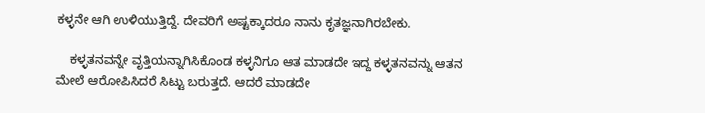ಕಳ್ಳನೇ ಆಗಿ ಉಳಿಯುತ್ತಿದ್ದೆ. ದೇವರಿಗೆ ಅಷ್ಟಕ್ಕಾದರೂ ನಾನು ಕೃತಜ್ಞನಾಗಿರಬೇಕು.

    ಕಳ್ಳತನವನ್ನೇ ವೃತ್ತಿಯನ್ನಾಗಿಸಿಕೊಂಡ ಕಳ್ಳನಿಗೂ ಆತ ಮಾಡದೇ ಇದ್ದ ಕಳ್ಳತನವನ್ನು ಆತನ ಮೇಲೆ ಆರೋಪಿಸಿದರೆ ಸಿಟ್ಟು ಬರುತ್ತದೆ. ಆದರೆ ಮಾಡದೇ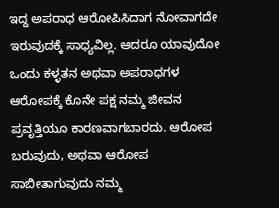ಇದ್ದ ಅಪರಾಧ ಆರೋಪಿಸಿದಾಗ ನೋವಾಗದೇ ಇರುವುದಕ್ಕೆ ಸಾಧ್ಯವಿಲ್ಲ. ಆದರೂ ಯಾವುದೋ ಒಂದು ಕಳ್ಳತನ ಅಥವಾ ಅಪರಾಧಗಳ ಆರೋಪಕ್ಕೆ ಕೊನೇ ಪಕ್ಷ ನಮ್ಮ ಜೀವನ ಪ್ರವೃತ್ತಿಯೂ ಕಾರಣವಾಗಬಾರದು. ಆರೋಪ ಬರುವುದು, ಅಥವಾ ಆರೋಪ ಸಾಬೀತಾಗುವುದು ನಮ್ಮ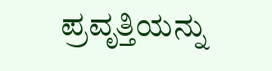ಪ್ರವೃತ್ತಿಯನ್ನು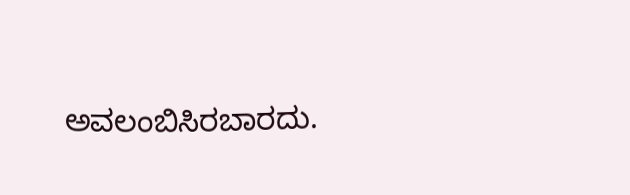ಅವಲಂಬಿಸಿರಬಾರದು.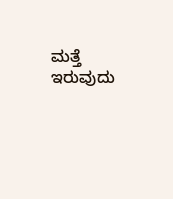ಮತ್ತೆ ಇರುವುದು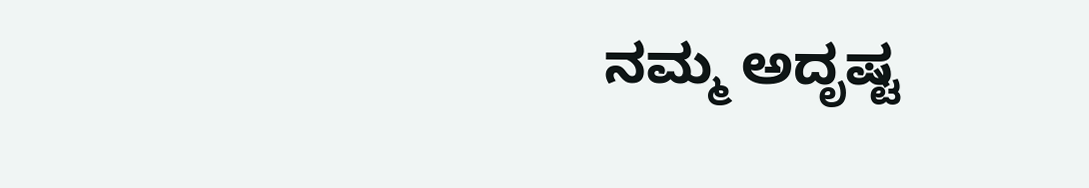ನಮ್ಮ ಅದೃಷ್ಟ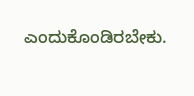ಎಂದುಕೊಂಡಿರಬೇಕು.